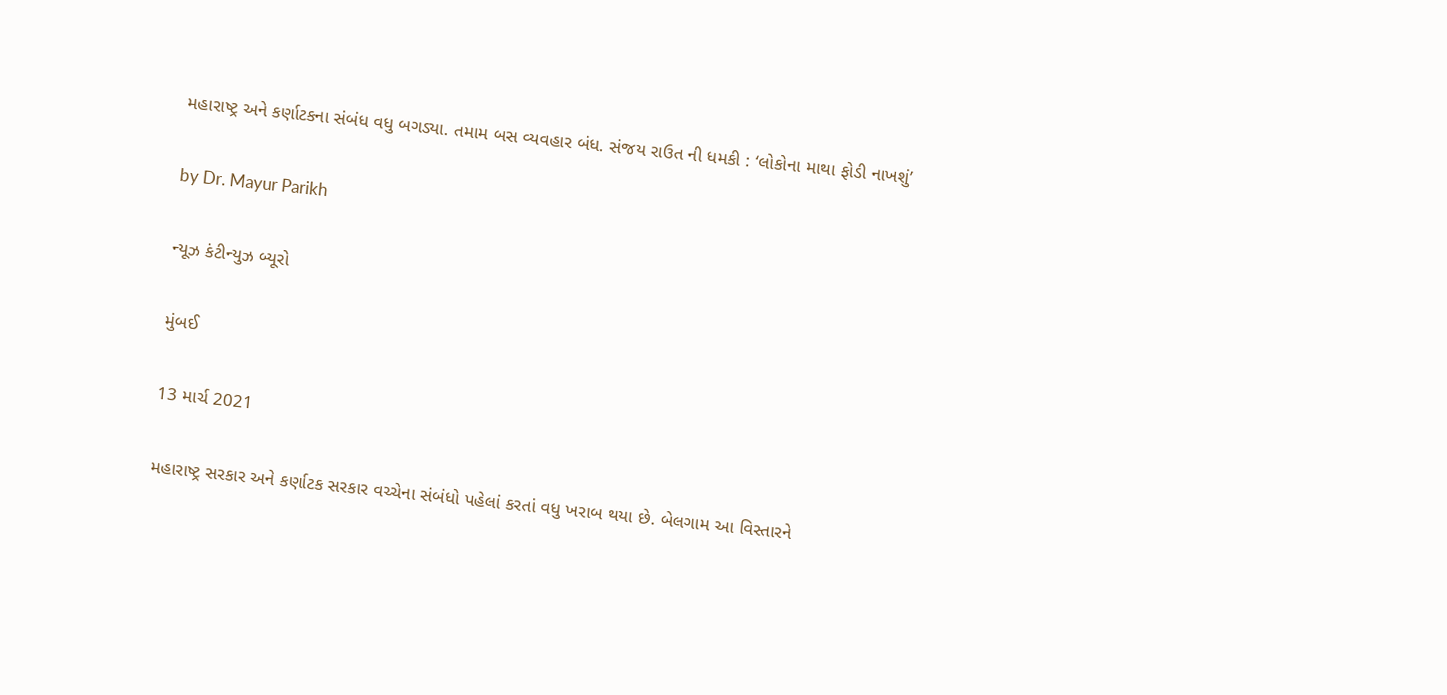મહારાષ્ટ્ર અને કર્ણાટકના સંબંધ વધુ બગડ્યા. તમામ બસ વ્યવહાર બંધ. સંજય રાઉત ની ધમકી : ‘લોકોના માથા ફોડી નાખશું’

by Dr. Mayur Parikh

ન્યૂઝ કંટીન્યુઝ બ્યૂરો

મુંબઈ

13 માર્ચ 2021

મહારાષ્ટ્ર સરકાર અને કર્ણાટક સરકાર વચ્ચેના સંબંધો પહેલાં કરતાં વધુ ખરાબ થયા છે. બેલગામ આ વિસ્તારને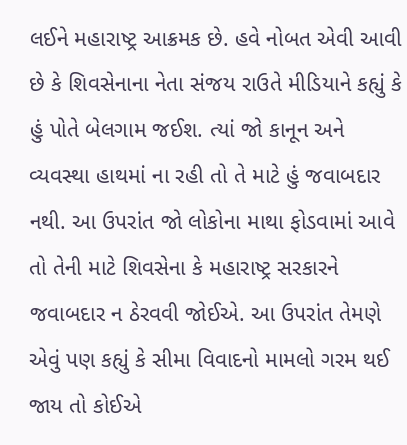લઈને મહારાષ્ટ્ર આક્રમક છે. હવે નોબત એવી આવી છે કે શિવસેનાના નેતા સંજય રાઉતે મીડિયાને કહ્યું કે હું પોતે બેલગામ જઈશ. ત્યાં જો કાનૂન અને વ્યવસ્થા હાથમાં ના રહી તો તે માટે હું જવાબદાર નથી. આ ઉપરાંત જો લોકોના માથા ફોડવામાં આવે તો તેની માટે શિવસેના કે મહારાષ્ટ્ર સરકારને જવાબદાર ન ઠેરવવી જોઈએ. આ ઉપરાંત તેમણે એવું પણ કહ્યું કે સીમા વિવાદનો મામલો ગરમ થઈ જાય તો કોઈએ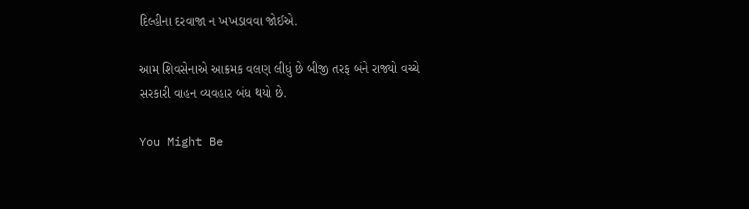દિલ્હીના દરવાજા ન ખખડાવવા જોઈએ.

આમ શિવસેનાએ આક્રમક વલણ લીધું છે બીજી તરફ બંને રાજ્યો વચ્ચે સરકારી વાહન વ્યવહાર બંધ થયો છે.

You Might Be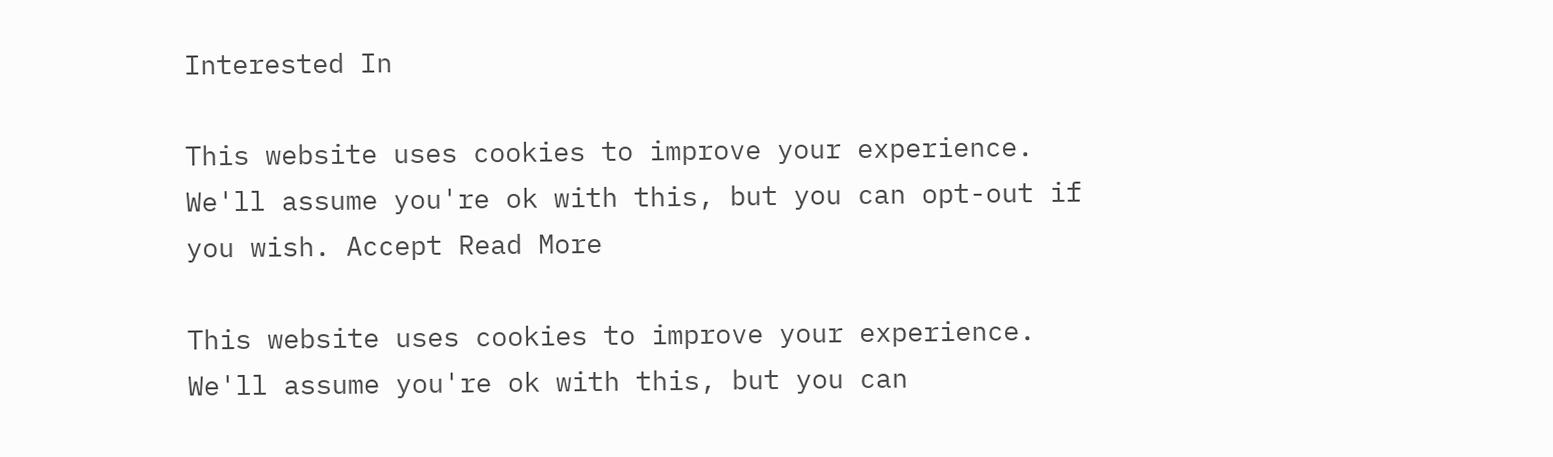Interested In

This website uses cookies to improve your experience. We'll assume you're ok with this, but you can opt-out if you wish. Accept Read More

This website uses cookies to improve your experience. We'll assume you're ok with this, but you can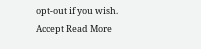opt-out if you wish. Accept Read More